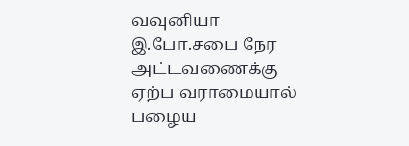வவுனியா இ.போ.சபை நேர அட்டவணைக்கு ஏற்ப வராமையால் பழைய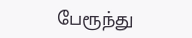பேரூந்து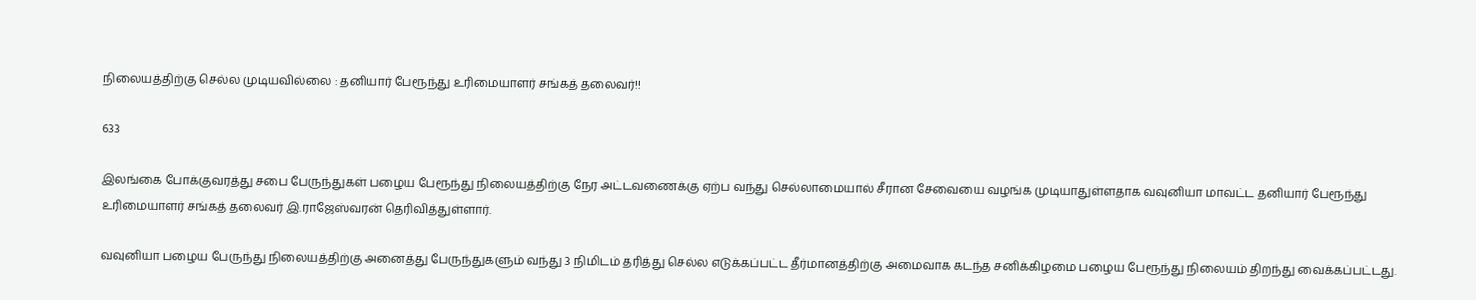நிலையத்திற்கு செல்ல முடியவில்லை : தனியார் பேரூந்து உரிமையாளர் சங்கத் தலைவர்!!

633

இலங்கை போக்குவரத்து சபை பேருந்துகள் பழைய பேரூந்து நிலையத்திற்கு நேர அட்டவணைக்கு ஏற்ப வந்து செல்லாமையால் சீரான சேவையை வழங்க முடியாதுள்ளதாக வவுனியா மாவட்ட தனியார் பேரூந்து உரிமையாளர் சங்கத் தலைவர் இ.ராஜேஸ்வரன் தெரிவித்துள்ளார்.

வவுனியா பழைய பேருந்து நிலையத்திற்கு அனைத்து பேருந்துகளும் வந்து 3 நிமிடம் தரித்து செல்ல எடுக்கப்பட்ட தீர்மானத்திற்கு அமைவாக கடந்த சனிக்கிழமை பழைய பேரூந்து நிலையம் திறந்து வைக்கப்பட்டது.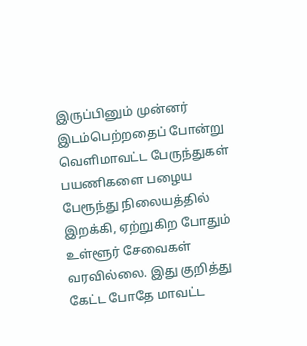இருப்பினும் முன்னர் இடம்பெற்றதைப் போன்று வெளிமாவட்ட பேருந்துகள் பயணிகளை பழைய பேரூந்து நிலையத்தில் இறக்கி, ஏற்றுகிற போதும் உள்ளூர் சேவைகள் வரவில்லை. இது குறித்து கேட்ட போதே மாவட்ட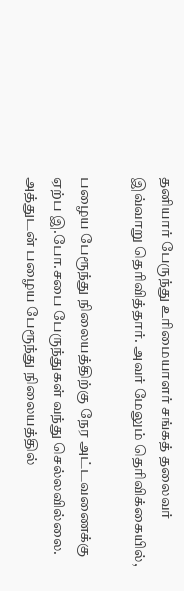தனியார் பேருந்து உரிமையாளர் சங்கத் தலைவர் இவ்வாறு தெரிவித்தார். அவர் மேலும் தெரிவிக்கையில்,

பழைய பேரூந்து நிலையத்திற்கு நேர அட்டவணைக்கு ஏற்ப இ.போ.சபை பேருந்துகள் வந்து செல்லவில்லை. அத்துடன் பழைய பேரூந்து நிலையத்தில்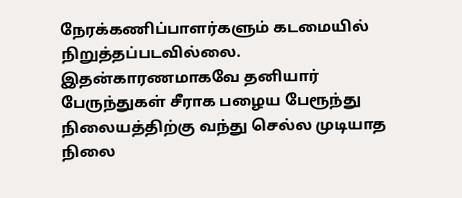நேரக்கணிப்பாளர்களும் கடமையில் நிறுத்தப்படவில்லை. இதன்காரணமாகவே தனியார் பேருந்துகள் சீராக பழைய பேரூந்து நிலையத்திற்கு வந்து செல்ல முடியாத நிலை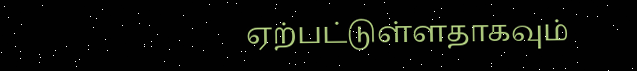ஏற்பட்டுள்ளதாகவும்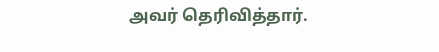அவர் தெரிவித்தார்.